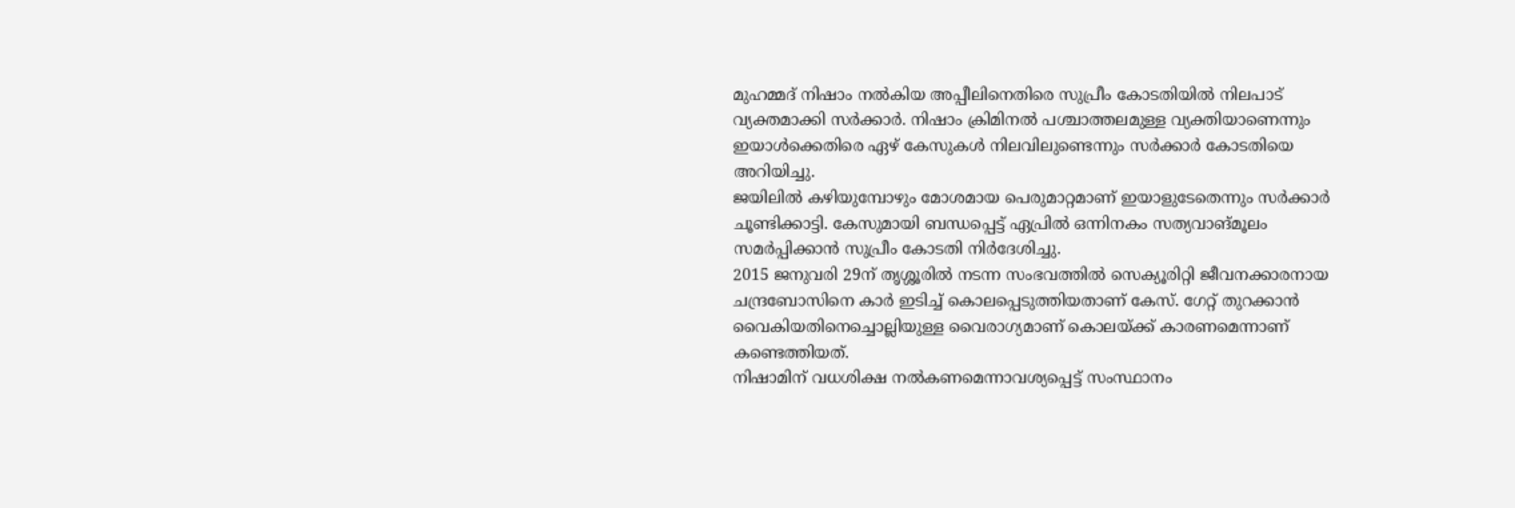മുഹമ്മദ് നിഷാം നൽകിയ അപ്പീലിനെതിരെ സുപ്രീം കോടതിയിൽ നിലപാട് വ്യക്തമാക്കി സർക്കാർ. നിഷാം ക്രിമിനൽ പശ്ചാത്തലമുള്ള വ്യക്തിയാണെന്നും ഇയാൾക്കെതിരെ ഏഴ് കേസുകൾ നിലവിലുണ്ടെന്നും സർക്കാർ കോടതിയെ അറിയിച്ചു.
ജയിലിൽ കഴിയുമ്പോഴും മോശമായ പെരുമാറ്റമാണ് ഇയാളുടേതെന്നും സർക്കാർ ചൂണ്ടിക്കാട്ടി. കേസുമായി ബന്ധപ്പെട്ട് ഏപ്രിൽ ഒന്നിനകം സത്യവാങ്മൂലം സമർപ്പിക്കാൻ സുപ്രീം കോടതി നിർദേശിച്ചു.
2015 ജനുവരി 29ന് തൃശ്ശൂരിൽ നടന്ന സംഭവത്തിൽ സെക്യൂരിറ്റി ജീവനക്കാരനായ ചന്ദ്രബോസിനെ കാർ ഇടിച്ച് കൊലപ്പെടുത്തിയതാണ് കേസ്. ഗേറ്റ് തുറക്കാൻ വൈകിയതിനെച്ചൊല്ലിയുള്ള വൈരാഗ്യമാണ് കൊലയ്ക്ക് കാരണമെന്നാണ് കണ്ടെത്തിയത്.
നിഷാമിന് വധശിക്ഷ നൽകണമെന്നാവശ്യപ്പെട്ട് സംസ്ഥാനം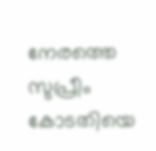നേരത്തെ സുപ്രീം കോടതിയെ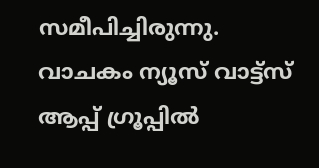സമീപിച്ചിരുന്നു.
വാചകം ന്യൂസ് വാട്ട്സ് ആപ്പ് ഗ്രൂപ്പിൽ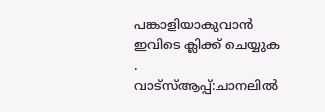പങ്കാളിയാകുവാൻ
ഇവിടെ ക്ലിക്ക് ചെയ്യുക
.
വാട്സ്ആപ്പ്:ചാനലിൽ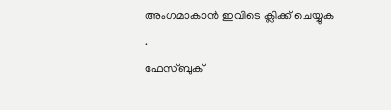അംഗമാകാൻ ഇവിടെ ക്ലിക്ക് ചെയ്യുക .
ഫേസ്ബുക്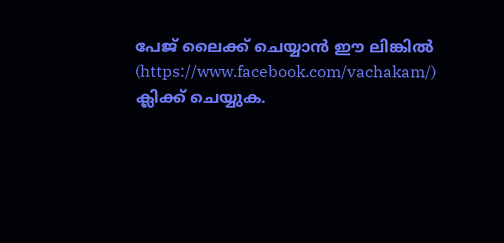പേജ് ലൈക്ക് ചെയ്യാൻ ഈ ലിങ്കിൽ (https://www.facebook.com/vachakam/) ക്ലിക്ക് ചെയ്യുക.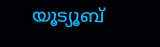യൂട്യൂബ്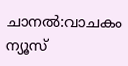ചാനൽ:വാചകം ന്യൂസ്